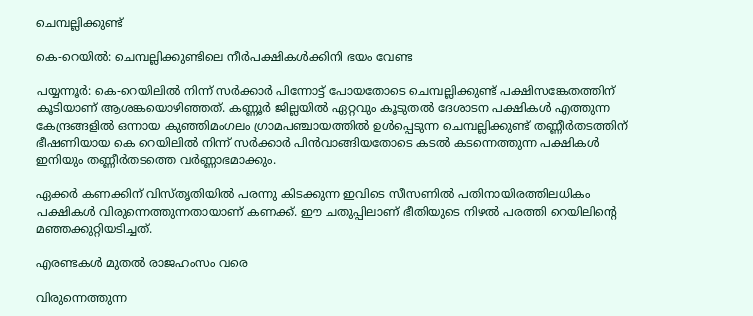ചെമ്പല്ലിക്കുണ്ട്

കെ-റെയിൽ: ചെമ്പല്ലിക്കുണ്ടിലെ നീർപക്ഷികൾക്കിനി ഭയം വേണ്ട

പയ്യന്നൂർ: കെ-റെയിലിൽ നിന്ന് സർക്കാർ പിന്നോട്ട് പോയതോടെ ചെമ്പല്ലിക്കുണ്ട് പക്ഷിസങ്കേതത്തിന് കൂടിയാണ് ആശങ്കയൊഴിഞ്ഞത്. കണ്ണൂർ ജില്ലയിൽ ഏറ്റവും കൂടുതൽ ദേശാടന പക്ഷികൾ എത്തുന്ന കേന്ദ്രങ്ങളിൽ ഒന്നായ കുഞ്ഞിമംഗലം ഗ്രാമപഞ്ചായത്തിൽ ഉൾപ്പെടുന്ന ചെമ്പല്ലിക്കുണ്ട് തണ്ണീർതടത്തിന് ഭീഷണിയായ കെ റെയിലിൽ നിന്ന് സർക്കാർ പിൻവാങ്ങിയതോടെ കടൽ കടന്നെത്തുന്ന പക്ഷികൾ ഇനിയും തണ്ണീർതടത്തെ വർണ്ണാഭമാക്കും.

ഏക്കർ കണക്കിന് വിസ്തൃതിയിൽ പരന്നു കിടക്കുന്ന ഇവിടെ സീസണിൽ പതിനായിരത്തിലധികം പക്ഷികൾ വിരുന്നെത്തുന്നതായാണ് കണക്ക്. ഈ ചതുപ്പിലാണ് ഭീതിയുടെ നിഴൽ പരത്തി റെയിലിന്റെ മഞ്ഞക്കുറ്റിയടിച്ചത്.

എരണ്ടകൾ മുതൽ രാജഹംസം വരെ

വിരുന്നെത്തുന്ന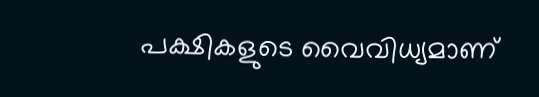പക്ഷികളുടെ വൈവിധ്യമാണ്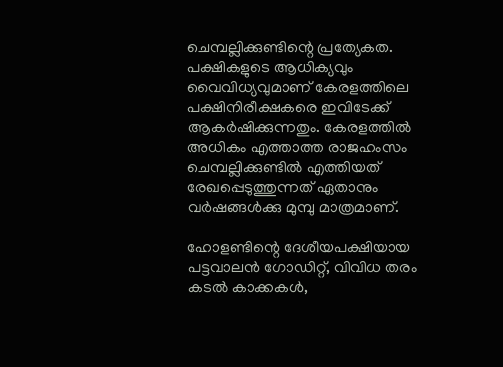ചെമ്പല്ലിക്കുണ്ടിന്റെ പ്രത്യേകത. പക്ഷികളുടെ ആധിക്യവും വൈവിധ്യവുമാണ് കേരളത്തിലെ പക്ഷിനിരീക്ഷകരെ ഇവിടേക്ക് ആകർഷിക്കുന്നതും. കേരളത്തിൽ അധികം എത്താത്ത രാജഹംസം ചെമ്പല്ലിക്കുണ്ടിൽ എത്തിയത് രേഖപ്പെടുത്തുന്നത് ഏതാനും വർഷങ്ങൾക്കു മുമ്പു മാത്രമാണ്.

ഹോളണ്ടിന്റെ ദേശീയപക്ഷിയായ പട്ടവാലൻ ഗോഡിറ്റ്, വിവിധ തരം കടൽ കാക്കകൾ,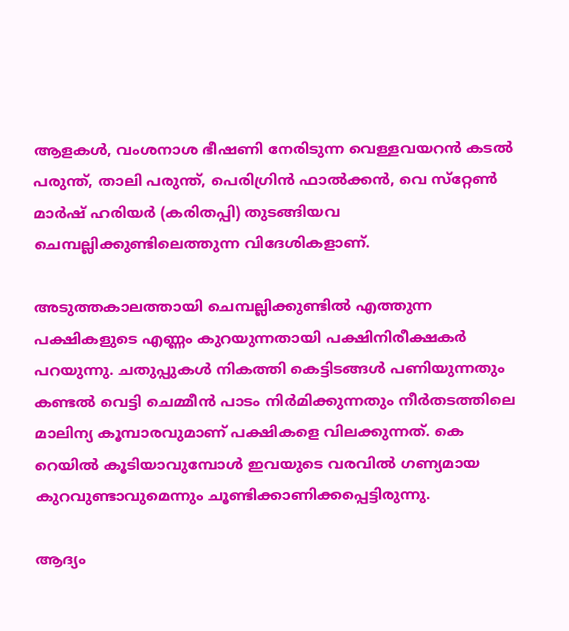ആളകൾ, വംശനാശ ഭീഷണി നേരിടുന്ന വെള്ളവയറൻ കടൽ പരുന്ത്, താലി പരുന്ത്, പെരിഗ്രിൻ ഫാൽക്കൻ, വെ സ്‌റ്റേൺ മാർഷ് ഹരിയർ (കരിതപ്പി) തുടങ്ങിയവ ചെമ്പല്ലിക്കുണ്ടിലെത്തുന്ന വിദേശികളാണ്.

അടുത്തകാലത്തായി ചെമ്പല്ലിക്കുണ്ടിൽ എത്തുന്ന പക്ഷികളുടെ എണ്ണം കുറയുന്നതായി പക്ഷിനിരീക്ഷകർ പറയുന്നു. ചതുപ്പുകൾ നികത്തി കെട്ടിടങ്ങൾ പണിയുന്നതും കണ്ടൽ വെട്ടി ചെമ്മീൻ പാടം നിർമിക്കുന്നതും നീർതടത്തിലെ മാലിന്യ കൂമ്പാരവുമാണ് പക്ഷികളെ വിലക്കുന്നത്. കെ റെയിൽ കൂടിയാവുമ്പോൾ ഇവയുടെ വരവിൽ ഗണ്യമായ കുറവുണ്ടാവുമെന്നും ചൂണ്ടിക്കാണിക്കപ്പെട്ടിരുന്നു.

ആദ്യം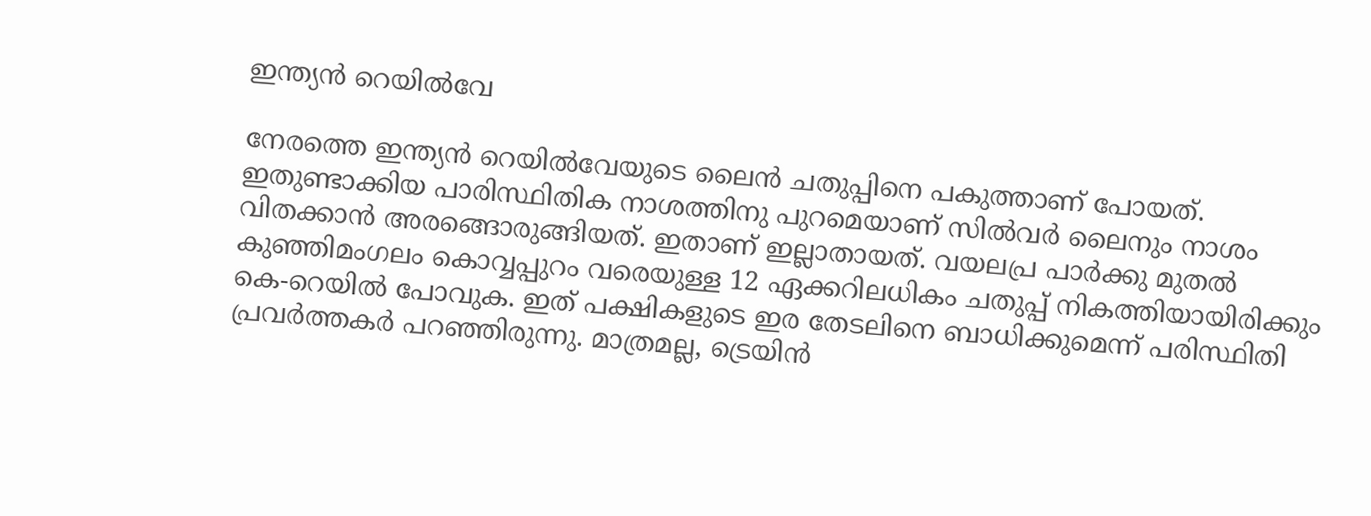ഇന്ത്യൻ റെയിൽവേ

നേരത്തെ ഇന്ത്യൻ റെയിൽവേയുടെ ലൈൻ ചതുപ്പിനെ പകുത്താണ് പോയത്. ഇതുണ്ടാക്കിയ പാരിസ്ഥിതിക നാശത്തിനു പുറമെയാണ് സിൽവർ ലൈനും നാശം വിതക്കാൻ അരങ്ങൊരുങ്ങിയത്. ഇതാണ് ഇല്ലാതായത്. വയലപ്ര പാർക്കു മുതൽ കുഞ്ഞിമംഗലം കൊവ്വപ്പുറം വരെയുള്ള 12 ഏക്കറിലധികം ചതുപ്പ് നികത്തിയായിരിക്കും കെ-റെയിൽ പോവുക. ഇത് പക്ഷികളുടെ ഇര തേടലിനെ ബാധിക്കുമെന്ന് പരിസ്ഥിതി പ്രവർത്തകർ പറഞ്ഞിരുന്നു. മാത്രമല്ല, ട്രെയിൻ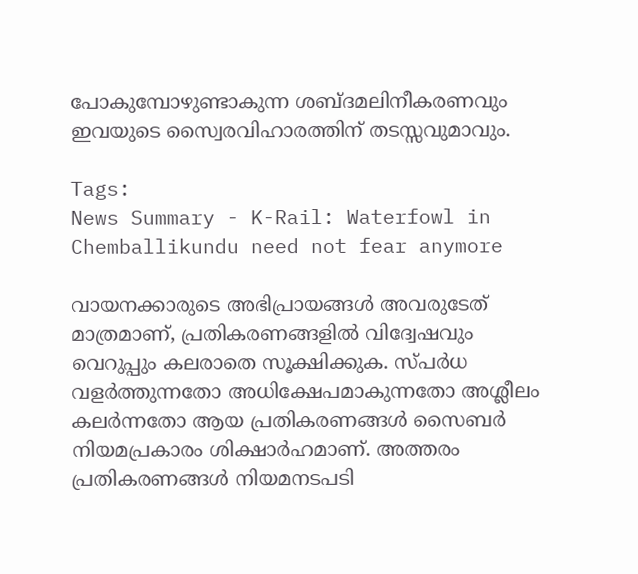പോകുമ്പോഴുണ്ടാകുന്ന ശബ്ദമലിനീകരണവും ഇവയുടെ സ്വൈരവിഹാരത്തിന് തടസ്സവുമാവും.

Tags:
News Summary - K-Rail: Waterfowl in Chemballikundu need not fear anymore

വായനക്കാരുടെ അഭിപ്രായങ്ങള്‍ അവരുടേത് മാത്രമാണ്, പ്രതികരണങ്ങളിൽ വിദ്വേഷവും വെറുപ്പും കലരാതെ സൂക്ഷിക്കുക. സ്പർധ വളർത്തുന്നതോ അധിക്ഷേപമാകുന്നതോ അശ്ലീലം കലർന്നതോ ആയ പ്രതികരണങ്ങൾ സൈബർ നിയമപ്രകാരം ശിക്ഷാർഹമാണ്. അത്തരം പ്രതികരണങ്ങൾ നിയമനടപടി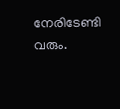നേരിടേണ്ടി വരും.